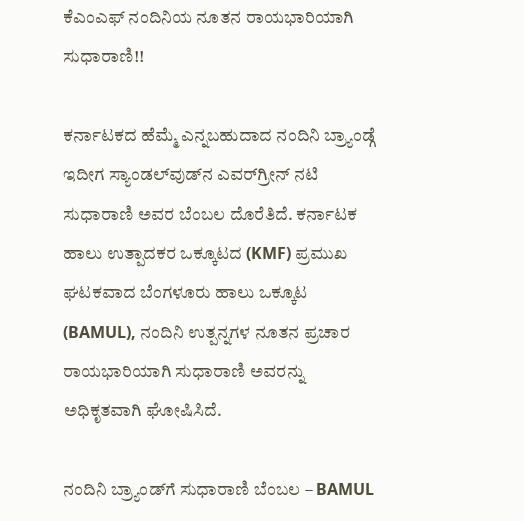ಕೆಎಂಎಫ್ ನಂದಿನಿಯ ನೂತನ ರಾಯಭಾರಿಯಾಗಿ ಸುಧಾರಾಣಿ!!

ಕರ್ನಾಟಕದ ಹೆಮ್ಮೆ ಎನ್ನಬಹುದಾದ ನಂದಿನಿ ಬ್ರ್ಯಾಂಡ್ಗೆ ಇದೀಗ ಸ್ಯಾಂಡಲ್‌ವುಡ್‌ನ ಎವರ್‌ಗ್ರೀನ್ ನಟಿ ಸುಧಾರಾಣಿ ಅವರ ಬೆಂಬಲ ದೊರೆತಿದೆ. ಕರ್ನಾಟಕ ಹಾಲು ಉತ್ಪಾದಕರ ಒಕ್ಕೂಟದ (KMF) ಪ್ರಮುಖ ಘಟಕವಾದ ಬೆಂಗಳೂರು ಹಾಲು ಒಕ್ಕೂಟ (BAMUL), ನಂದಿನಿ ಉತ್ಪನ್ನಗಳ ನೂತನ ಪ್ರಚಾರ ರಾಯಭಾರಿಯಾಗಿ ಸುಧಾರಾಣಿ ಅವರನ್ನು ಅಧಿಕೃತವಾಗಿ ಘೋಷಿಸಿದೆ.

ನಂದಿನಿ ಬ್ರ್ಯಾಂಡ್‌ಗೆ ಸುಧಾರಾಣಿ ಬೆಂಬಲ – BAMUL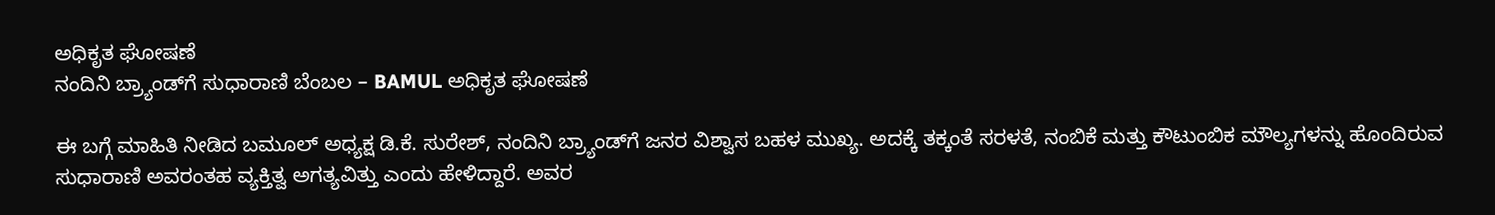ಅಧಿಕೃತ ಘೋಷಣೆ
ನಂದಿನಿ ಬ್ರ್ಯಾಂಡ್‌ಗೆ ಸುಧಾರಾಣಿ ಬೆಂಬಲ – BAMUL ಅಧಿಕೃತ ಘೋಷಣೆ

ಈ ಬಗ್ಗೆ ಮಾಹಿತಿ ನೀಡಿದ ಬಮೂಲ್ ಅಧ್ಯಕ್ಷ ಡಿ.ಕೆ. ಸುರೇಶ್, ನಂದಿನಿ ಬ್ರ್ಯಾಂಡ್‌ಗೆ ಜನರ ವಿಶ್ವಾಸ ಬಹಳ ಮುಖ್ಯ. ಅದಕ್ಕೆ ತಕ್ಕಂತೆ ಸರಳತೆ, ನಂಬಿಕೆ ಮತ್ತು ಕೌಟುಂಬಿಕ ಮೌಲ್ಯಗಳನ್ನು ಹೊಂದಿರುವ ಸುಧಾರಾಣಿ ಅವರಂತಹ ವ್ಯಕ್ತಿತ್ವ ಅಗತ್ಯವಿತ್ತು ಎಂದು ಹೇಳಿದ್ದಾರೆ. ಅವರ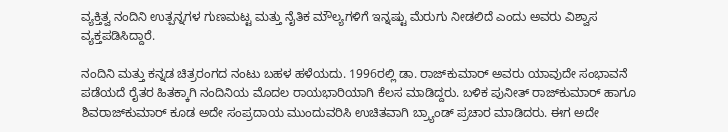ವ್ಯಕ್ತಿತ್ವ ನಂದಿನಿ ಉತ್ಪನ್ನಗಳ ಗುಣಮಟ್ಟ ಮತ್ತು ನೈತಿಕ ಮೌಲ್ಯಗಳಿಗೆ ಇನ್ನಷ್ಟು ಮೆರುಗು ನೀಡಲಿದೆ ಎಂದು ಅವರು ವಿಶ್ವಾಸ ವ್ಯಕ್ತಪಡಿಸಿದ್ದಾರೆ.

ನಂದಿನಿ ಮತ್ತು ಕನ್ನಡ ಚಿತ್ರರಂಗದ ನಂಟು ಬಹಳ ಹಳೆಯದು. 1996ರಲ್ಲಿ ಡಾ. ರಾಜ್‌ಕುಮಾರ್ ಅವರು ಯಾವುದೇ ಸಂಭಾವನೆ ಪಡೆಯದೆ ರೈತರ ಹಿತಕ್ಕಾಗಿ ನಂದಿನಿಯ ಮೊದಲ ರಾಯಭಾರಿಯಾಗಿ ಕೆಲಸ ಮಾಡಿದ್ದರು. ಬಳಿಕ ಪುನೀತ್ ರಾಜ್‌ಕುಮಾರ್ ಹಾಗೂ ಶಿವರಾಜ್‌ಕುಮಾರ್ ಕೂಡ ಅದೇ ಸಂಪ್ರದಾಯ ಮುಂದುವರಿಸಿ ಉಚಿತವಾಗಿ ಬ್ರ್ಯಾಂಡ್ ಪ್ರಚಾರ ಮಾಡಿದರು. ಈಗ ಅದೇ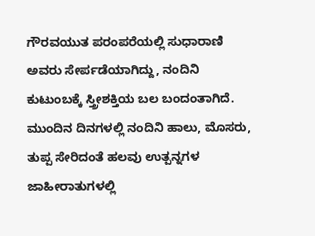ಗೌರವಯುತ ಪರಂಪರೆಯಲ್ಲಿ ಸುಧಾರಾಣಿ ಅವರು ಸೇರ್ಪಡೆಯಾಗಿದ್ದು, ನಂದಿನಿ ಕುಟುಂಬಕ್ಕೆ ಸ್ತ್ರೀಶಕ್ತಿಯ ಬಲ ಬಂದಂತಾಗಿದೆ. ಮುಂದಿನ ದಿನಗಳಲ್ಲಿ ನಂದಿನಿ ಹಾಲು, ಮೊಸರು, ತುಪ್ಪ ಸೇರಿದಂತೆ ಹಲವು ಉತ್ಪನ್ನಗಳ ಜಾಹೀರಾತುಗಳಲ್ಲಿ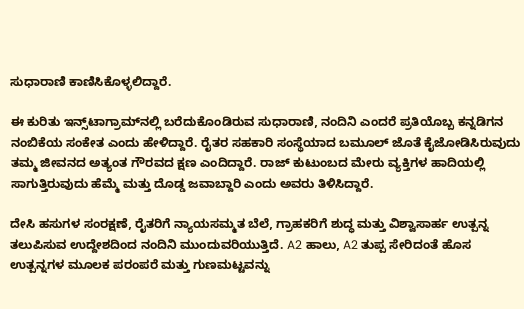ಸುಧಾರಾಣಿ ಕಾಣಿಸಿಕೊಳ್ಳಲಿದ್ದಾರೆ.

ಈ ಕುರಿತು ಇನ್ಸ್‌ಟಾಗ್ರಾಮ್‌ನಲ್ಲಿ ಬರೆದುಕೊಂಡಿರುವ ಸುಧಾರಾಣಿ, ನಂದಿನಿ ಎಂದರೆ ಪ್ರತಿಯೊಬ್ಬ ಕನ್ನಡಿಗನ ನಂಬಿಕೆಯ ಸಂಕೇತ ಎಂದು ಹೇಳಿದ್ದಾರೆ. ರೈತರ ಸಹಕಾರಿ ಸಂಸ್ಥೆಯಾದ ಬಮೂಲ್ ಜೊತೆ ಕೈಜೋಡಿಸಿರುವುದು ತಮ್ಮ ಜೀವನದ ಅತ್ಯಂತ ಗೌರವದ ಕ್ಷಣ ಎಂದಿದ್ದಾರೆ. ರಾಜ್ ಕುಟುಂಬದ ಮೇರು ವ್ಯಕ್ತಿಗಳ ಹಾದಿಯಲ್ಲಿ ಸಾಗುತ್ತಿರುವುದು ಹೆಮ್ಮೆ ಮತ್ತು ದೊಡ್ಡ ಜವಾಬ್ದಾರಿ ಎಂದು ಅವರು ತಿಳಿಸಿದ್ದಾರೆ.

ದೇಸಿ ಹಸುಗಳ ಸಂರಕ್ಷಣೆ, ರೈತರಿಗೆ ನ್ಯಾಯಸಮ್ಮತ ಬೆಲೆ, ಗ್ರಾಹಕರಿಗೆ ಶುದ್ಧ ಮತ್ತು ವಿಶ್ವಾಸಾರ್ಹ ಉತ್ಪನ್ನ ತಲುಪಿಸುವ ಉದ್ದೇಶದಿಂದ ನಂದಿನಿ ಮುಂದುವರಿಯುತ್ತಿದೆ. A2 ಹಾಲು, A2 ತುಪ್ಪ ಸೇರಿದಂತೆ ಹೊಸ ಉತ್ಪನ್ನಗಳ ಮೂಲಕ ಪರಂಪರೆ ಮತ್ತು ಗುಣಮಟ್ಟವನ್ನು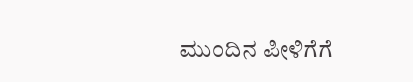ಮುಂದಿನ ಪೀಳಿಗೆಗೆ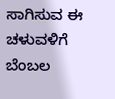ಸಾಗಿಸುವ ಈ ಚಳುವಳಿಗೆ ಬೆಂಬಲ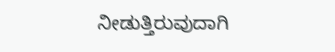ನೀಡುತ್ತಿರುವುದಾಗಿ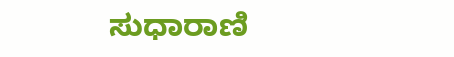ಸುಧಾರಾಣಿ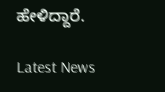ಹೇಳಿದ್ದಾರೆ.

Latest News